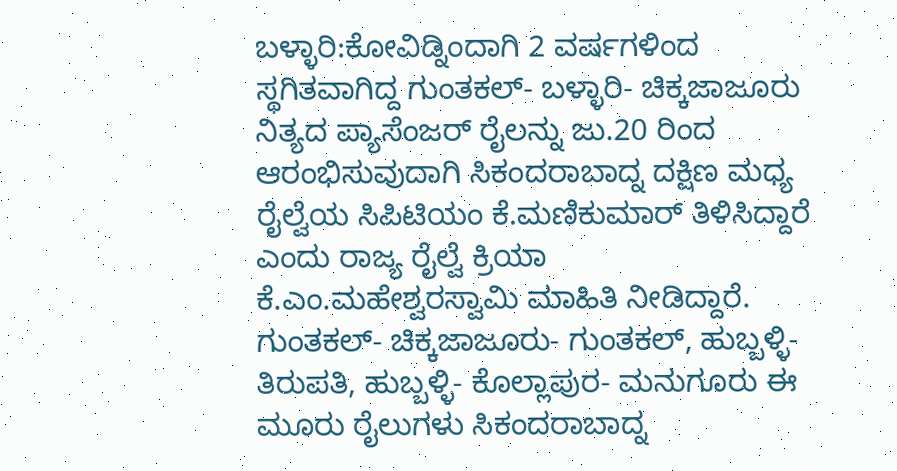ಬಳ್ಳಾರಿ:ಕೋವಿಡ್ನಿಂದಾಗಿ 2 ವರ್ಷಗಳಿಂದ ಸ್ಥಗಿತವಾಗಿದ್ದ ಗುಂತಕಲ್- ಬಳ್ಳಾರಿ- ಚಿಕ್ಕಜಾಜೂರು ನಿತ್ಯದ ಪ್ಯಾಸೆಂಜರ್ ರೈಲನ್ನು ಜು.20 ರಿಂದ ಆರಂಭಿಸುವುದಾಗಿ ಸಿಕಂದರಾಬಾದ್ನ ದಕ್ಷಿಣ ಮಧ್ಯ ರೈಲ್ವೆಯ ಸಿಪಿಟಿಯಂ ಕೆ.ಮಣಿಕುಮಾರ್ ತಿಳಿಸಿದ್ದಾರೆ ಎಂದು ರಾಜ್ಯ ರೈಲ್ವೆ ಕ್ರಿಯಾ ಕೆ.ಎಂ.ಮಹೇಶ್ವರಸ್ವಾಮಿ ಮಾಹಿತಿ ನೀಡಿದ್ದಾರೆ.
ಗುಂತಕಲ್- ಚಿಕ್ಕಜಾಜೂರು- ಗುಂತಕಲ್, ಹುಬ್ಬಳ್ಳಿ- ತಿರುಪತಿ, ಹುಬ್ಬಳ್ಳಿ- ಕೊಲ್ಲಾಪುರ- ಮನುಗೂರು ಈ ಮೂರು ರೈಲುಗಳು ಸಿಕಂದರಾಬಾದ್ನ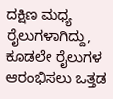ದಕ್ಷಿಣ ಮಧ್ಯ ರೈಲುಗಳಾಗಿದ್ದು, ಕೂಡಲೇ ರೈಲುಗಳ ಆರಂಭಿಸಲು ಒತ್ತಡ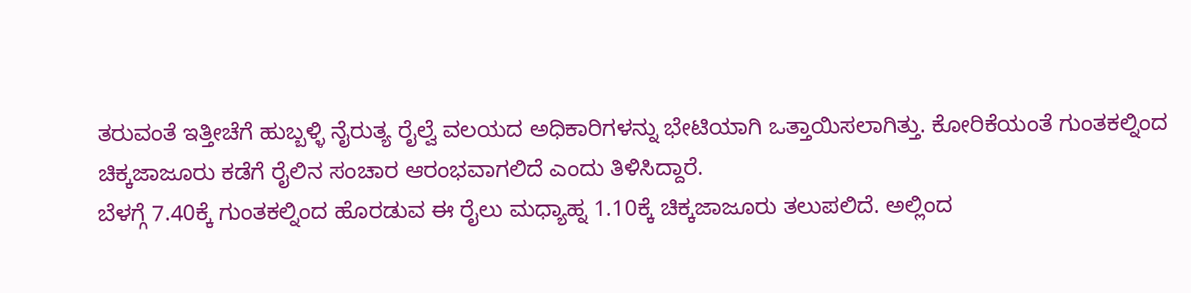ತರುವಂತೆ ಇತ್ತೀಚೆಗೆ ಹುಬ್ಬಳ್ಳಿ ನೈರುತ್ಯ ರೈಲ್ವೆ ವಲಯದ ಅಧಿಕಾರಿಗಳನ್ನು ಭೇಟಿಯಾಗಿ ಒತ್ತಾಯಿಸಲಾಗಿತ್ತು. ಕೋರಿಕೆಯಂತೆ ಗುಂತಕಲ್ನಿಂದ ಚಿಕ್ಕಜಾಜೂರು ಕಡೆಗೆ ರೈಲಿನ ಸಂಚಾರ ಆರಂಭವಾಗಲಿದೆ ಎಂದು ತಿಳಿಸಿದ್ದಾರೆ.
ಬೆಳಗ್ಗೆ 7.40ಕ್ಕೆ ಗುಂತಕಲ್ನಿಂದ ಹೊರಡುವ ಈ ರೈಲು ಮಧ್ಯಾಹ್ನ 1.10ಕ್ಕೆ ಚಿಕ್ಕಜಾಜೂರು ತಲುಪಲಿದೆ. ಅಲ್ಲಿಂದ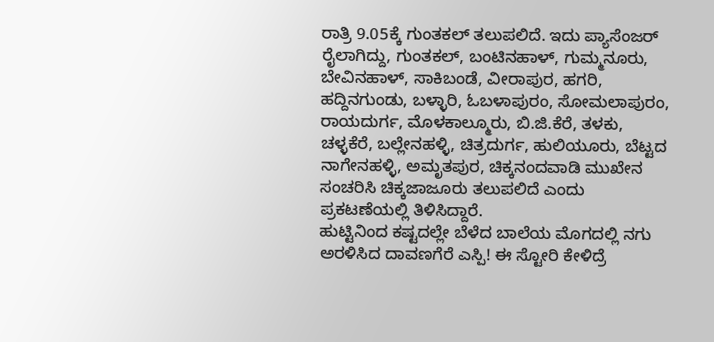ರಾತ್ರಿ 9.05ಕ್ಕೆ ಗುಂತಕಲ್ ತಲುಪಲಿದೆ. ಇದು ಪ್ಯಾಸೆಂಜರ್ ರೈಲಾಗಿದ್ದು, ಗುಂತಕಲ್, ಬಂಟಿನಹಾಳ್, ಗುಮ್ಮನೂರು, ಬೇವಿನಹಾಳ್, ಸಾಕಿಬಂಡೆ, ವೀರಾಪುರ, ಹಗರಿ, ಹದ್ದಿನಗುಂಡು, ಬಳ್ಳಾರಿ, ಓಬಳಾಪುರಂ, ಸೋಮಲಾಪುರಂ, ರಾಯದುರ್ಗ, ಮೊಳಕಾಲ್ಮೂರು, ಬಿ.ಜಿ.ಕೆರೆ, ತಳಕು, ಚಳ್ಳಕೆರೆ, ಬಲ್ಲೇನಹಳ್ಳಿ, ಚಿತ್ರದುರ್ಗ, ಹುಲಿಯೂರು, ಬೆಟ್ಟದ ನಾಗೇನಹಳ್ಳಿ, ಅಮೃತಪುರ, ಚಿಕ್ಕನಂದವಾಡಿ ಮುಖೇನ ಸಂಚರಿಸಿ ಚಿಕ್ಕಜಾಜೂರು ತಲುಪಲಿದೆ ಎಂದು ಪ್ರಕಟಣೆಯಲ್ಲಿ ತಿಳಿಸಿದ್ದಾರೆ.
ಹುಟ್ಟಿನಿಂದ ಕಷ್ಟದಲ್ಲೇ ಬೆಳೆದ ಬಾಲೆಯ ಮೊಗದಲ್ಲಿ ನಗು ಅರಳಿಸಿದ ದಾವಣಗೆರೆ ಎಸ್ಪಿ! ಈ ಸ್ಟೋರಿ ಕೇಳಿದ್ರೆ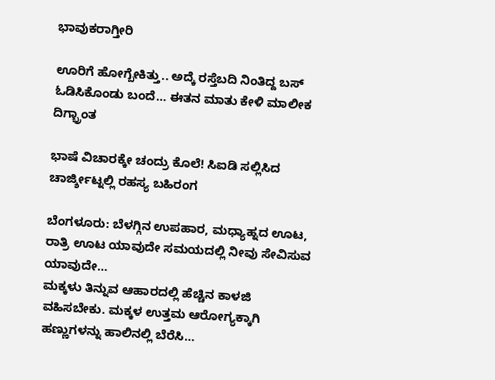ಭಾವುಕರಾಗ್ತೀರಿ

ಊರಿಗೆ ಹೋಗ್ಬೇಕಿತ್ತು.. ಅದ್ಕೆ ರಸ್ತೆಬದಿ ನಿಂತಿದ್ದ ಬಸ್ ಓಡಿಸಿಕೊಂಡು ಬಂದೆ… ಈತನ ಮಾತು ಕೇಳಿ ಮಾಲೀಕ ದಿಗ್ಭ್ರಾಂತ

ಭಾಷೆ ವಿಚಾರಕ್ಕೇ ಚಂದ್ರು ಕೊಲೆ! ಸಿಐಡಿ ಸಲ್ಲಿಸಿದ ಚಾರ್ಜ್ಶೀಟ್ನಲ್ಲಿ ರಹಸ್ಯ ಬಹಿರಂಗ

ಬೆಂಗಳೂರು: ಬೆಳಗ್ಗಿನ ಉಪಹಾರ, ಮಧ್ಯಾಹ್ನದ ಊಟ, ರಾತ್ರಿ ಊಟ ಯಾವುದೇ ಸಮಯದಲ್ಲಿ ನೀವು ಸೇವಿಸುವ ಯಾವುದೇ…
ಮಕ್ಕಳು ತಿನ್ನುವ ಆಹಾರದಲ್ಲಿ ಹೆಚ್ಚಿನ ಕಾಳಜಿ ವಹಿಸಬೇಕು. ಮಕ್ಕಳ ಉತ್ತಮ ಆರೋಗ್ಯಕ್ಕಾಗಿ ಹಣ್ಣುಗಳನ್ನು ಹಾಲಿನಲ್ಲಿ ಬೆರೆಸಿ…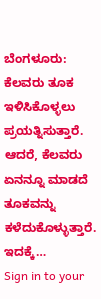ಬೆಂಗಳೂರು: ಕೆಲವರು ತೂಕ ಇಳಿಸಿಕೊಳ್ಳಲು ಪ್ರಯತ್ನಿಸುತ್ತಾರೆ. ಆದರೆ, ಕೆಲವರು ಏನನ್ನೂ ಮಾಡದೆ ತೂಕವನ್ನು ಕಳೆದುಕೊಳ್ಳುತ್ತಾರೆ. ಇದಕ್ಕೆ…
Sign in to your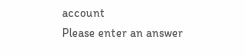account
Please enter an answer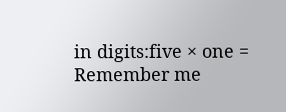in digits:five × one =
Remember me